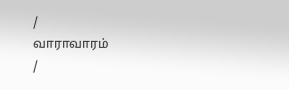/
வாராவாரம்
/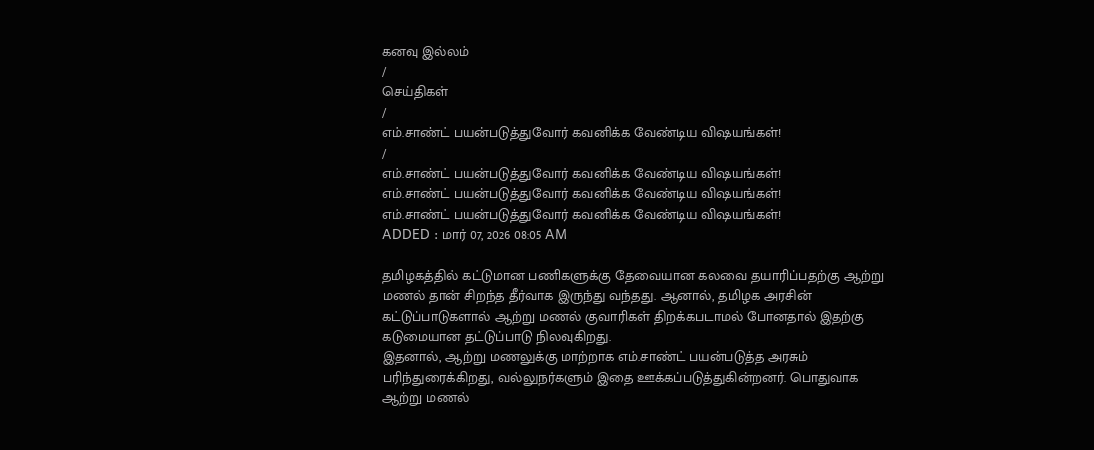கனவு இல்லம்
/
செய்திகள்
/
எம்.சாண்ட் பயன்படுத்துவோர் கவனிக்க வேண்டிய விஷயங்கள்!
/
எம்.சாண்ட் பயன்படுத்துவோர் கவனிக்க வேண்டிய விஷயங்கள்!
எம்.சாண்ட் பயன்படுத்துவோர் கவனிக்க வேண்டிய விஷயங்கள்!
எம்.சாண்ட் பயன்படுத்துவோர் கவனிக்க வேண்டிய விஷயங்கள்!
ADDED : மார் 07, 2026 08:05 AM

தமிழகத்தில் கட்டுமான பணிகளுக்கு தேவையான கலவை தயாரிப்பதற்கு ஆற்று மணல் தான் சிறந்த தீர்வாக இருந்து வந்தது. ஆனால், தமிழக அரசின் கட்டுப்பாடுகளால் ஆற்று மணல் குவாரிகள் திறக்கபடாமல் போனதால் இதற்கு கடுமையான தட்டுப்பாடு நிலவுகிறது.
இதனால், ஆற்று மணலுக்கு மாற்றாக எம்.சாண்ட் பயன்படுத்த அரசும் பரிந்துரைக்கிறது, வல்லுநர்களும் இதை ஊக்கப்படுத்துகின்றனர். பொதுவாக ஆற்று மணல்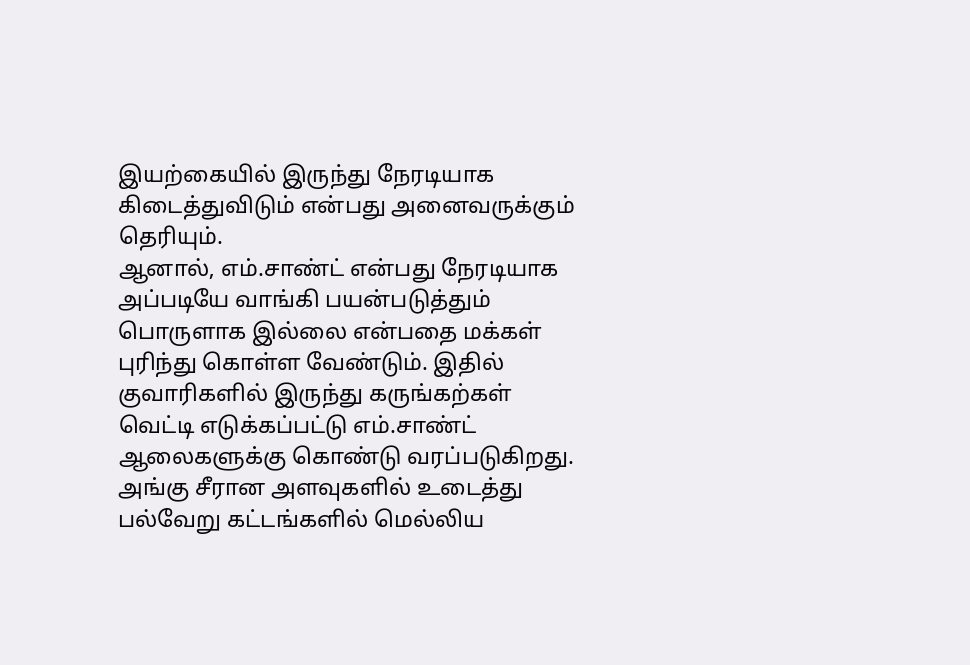இயற்கையில் இருந்து நேரடியாக கிடைத்துவிடும் என்பது அனைவருக்கும் தெரியும்.
ஆனால், எம்.சாண்ட் என்பது நேரடியாக அப்படியே வாங்கி பயன்படுத்தும் பொருளாக இல்லை என்பதை மக்கள் புரிந்து கொள்ள வேண்டும். இதில் குவாரிகளில் இருந்து கருங்கற்கள் வெட்டி எடுக்கப்பட்டு எம்.சாண்ட் ஆலைகளுக்கு கொண்டு வரப்படுகிறது.
அங்கு சீரான அளவுகளில் உடைத்து பல்வேறு கட்டங்களில் மெல்லிய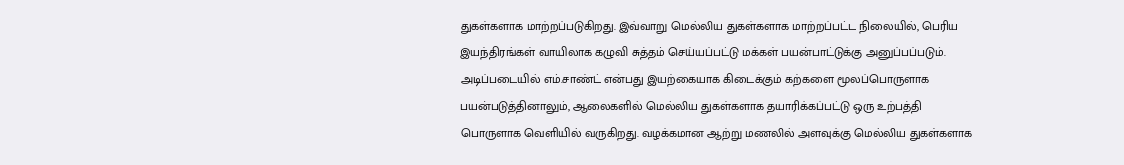துகள்களாக மாற்றப்படுகிறது. இவ்வாறு மெல்லிய துகள்களாக மாற்றப்பட்ட நிலையில், பெரிய இயந்திரங்கள் வாயிலாக கழுவி சுத்தம் செய்யப்பட்டு மக்கள் பயன்பாட்டுக்கு அனுப்பப்படும்.
அடிப்படையில் எம்.சாண்ட் என்பது இயற்கையாக கிடைக்கும் கற்களை மூலப்பொருளாக பயன்படுத்தினாலும், ஆலைகளில் மெல்லிய துகள்களாக தயாரிக்கப்பட்டு ஒரு உற்பத்தி பொருளாக வெளியில் வருகிறது. வழக்கமான ஆற்று மணலில் அளவுக்கு மெல்லிய துகள்களாக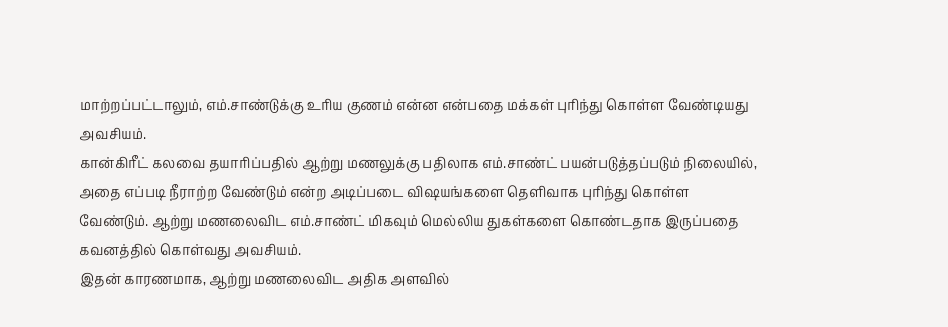மாற்றப்பட்டாலும், எம்.சாண்டுக்கு உரிய குணம் என்ன என்பதை மக்கள் புரிந்து கொள்ள வேண்டியது அவசியம்.
கான்கிரீட் கலவை தயாரிப்பதில் ஆற்று மணலுக்கு பதிலாக எம்.சாண்ட் பயன்படுத்தப்படும் நிலையில், அதை எப்படி நீராற்ற வேண்டும் என்ற அடிப்படை விஷயங்களை தெளிவாக புரிந்து கொள்ள வேண்டும். ஆற்று மணலைவிட எம்.சாண்ட் மிகவும் மெல்லிய துகள்களை கொண்டதாக இருப்பதை கவனத்தில் கொள்வது அவசியம்.
இதன் காரணமாக, ஆற்று மணலைவிட அதிக அளவில்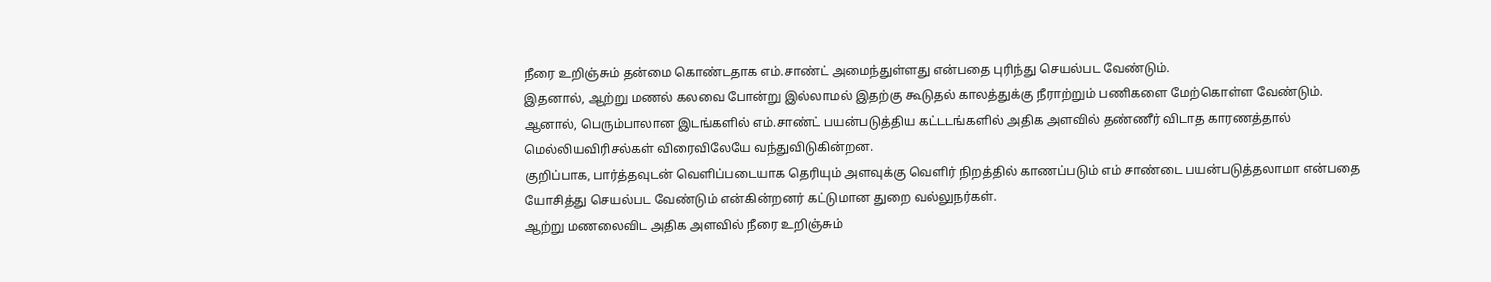நீரை உறிஞ்சும் தன்மை கொண்டதாக எம்.சாண்ட் அமைந்துள்ளது என்பதை புரிந்து செயல்பட வேண்டும்.
இதனால், ஆற்று மணல் கலவை போன்று இல்லாமல் இதற்கு கூடுதல் காலத்துக்கு நீராற்றும் பணிகளை மேற்கொள்ள வேண்டும்.
ஆனால், பெரும்பாலான இடங்களில் எம்.சாண்ட் பயன்படுத்திய கட்டடங்களில் அதிக அளவில் தண்ணீர் விடாத காரணத்தால் மெல்லியவிரிசல்கள் விரைவிலேயே வந்துவிடுகின்றன.
குறிப்பாக, பார்த்தவுடன் வெளிப்படையாக தெரியும் அளவுக்கு வெளிர் நிறத்தில் காணப்படும் எம் சாண்டை பயன்படுத்தலாமா என்பதை யோசித்து செயல்பட வேண்டும் என்கின்றனர் கட்டுமான துறை வல்லுநர்கள்.
ஆற்று மணலைவிட அதிக அளவில் நீரை உறிஞ்சும்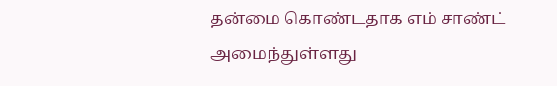தன்மை கொண்டதாக எம் சாண்ட் அமைந்துள்ளது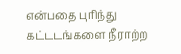என்பதை புரிந்து கட்டடங்களை நீராற்ற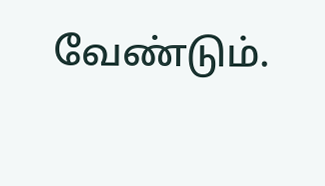வேண்டும்.